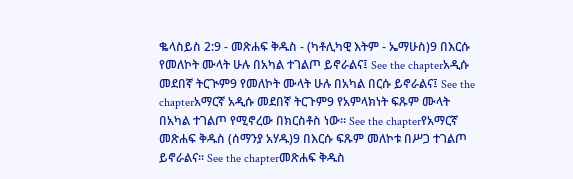ቈላስይስ 2:9 - መጽሐፍ ቅዱስ - (ካቶሊካዊ እትም - ኤማሁስ)9 በእርሱ የመለኮት ሙላት ሁሉ በአካል ተገልጦ ይኖራልና፤ See the chapterአዲሱ መደበኛ ትርጒም9 የመለኮት ሙላት ሁሉ በአካል በርሱ ይኖራልና፤ See the chapterአማርኛ አዲሱ መደበኛ ትርጉም9 የአምላክነት ፍጹም ሙላት በአካል ተገልጦ የሚኖረው በክርስቶስ ነው። See the chapterየአማርኛ መጽሐፍ ቅዱስ (ሰማንያ አሃዱ)9 በእርሱ ፍጹም መለኮቱ በሥጋ ተገልጦ ይኖራልና። See the chapterመጽሐፍ ቅዱስ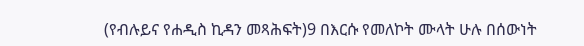(የብሉይና የሐዲስ ኪዳን መጻሕፍት)9 በእርሱ የመለኮት ሙላት ሁሉ በሰውነት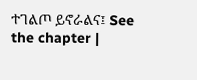ተገልጦ ይኖራልና፤ See the chapter |